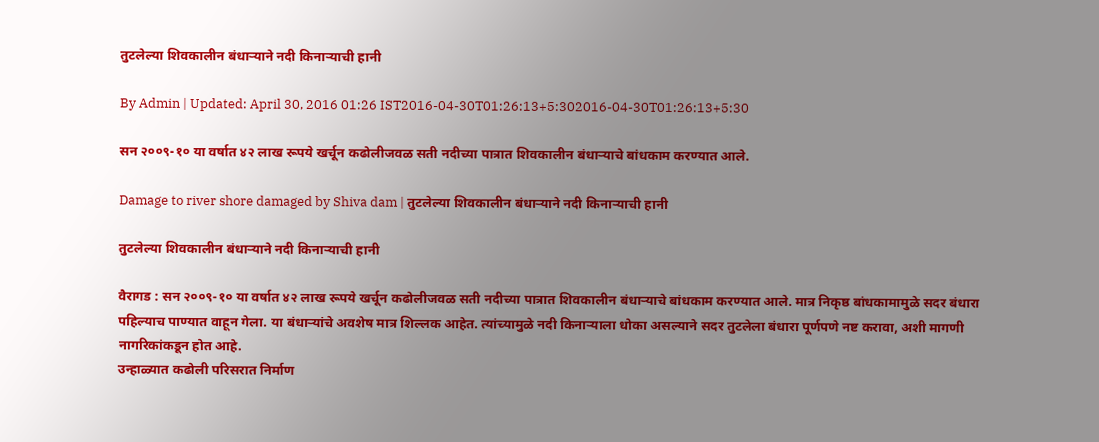तुटलेल्या शिवकालीन बंधाऱ्याने नदी किनाऱ्याची हानी

By Admin | Updated: April 30, 2016 01:26 IST2016-04-30T01:26:13+5:302016-04-30T01:26:13+5:30

सन २००९-१० या वर्षात ४२ लाख रूपये खर्चून कढोलीजवळ सती नदीच्या पात्रात शिवकालीन बंधाऱ्याचे बांधकाम करण्यात आले.

Damage to river shore damaged by Shiva dam | तुटलेल्या शिवकालीन बंधाऱ्याने नदी किनाऱ्याची हानी

तुटलेल्या शिवकालीन बंधाऱ्याने नदी किनाऱ्याची हानी

वैरागड : सन २००९-१० या वर्षात ४२ लाख रूपये खर्चून कढोलीजवळ सती नदीच्या पात्रात शिवकालीन बंधाऱ्याचे बांधकाम करण्यात आले. मात्र निकृष्ठ बांधकामामुळे सदर बंधारा पहिल्याच पाण्यात वाहून गेला. या बंधाऱ्यांचे अवशेष मात्र शिल्लक आहेत. त्यांच्यामुळे नदी किनाऱ्याला धोका असल्याने सदर तुटलेला बंधारा पूर्णपणे नष्ट करावा, अशी मागणी नागरिकांकडून होत आहे.
उन्हाळ्यात कढोली परिसरात निर्माण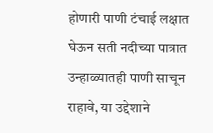होणारी पाणी टंचाई लक्षात घेऊन सती नदीच्या पात्रात उन्हाळ्यातही पाणी साचून राहावे, या उद्देशाने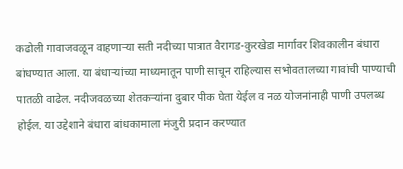कढोली गावाजवळून वाहणाऱ्या सती नदीच्या पात्रात वैरागड-कुरखेडा मार्गावर शिवकालीन बंधारा बांधण्यात आला. या बंधाऱ्यांच्या माध्यमातून पाणी साचून राहिल्यास सभोवतालच्या गावांची पाण्याची पातळी वाढेल. नदीजवळच्या शेतकऱ्यांना दुबार पीक घेता येईल व नळ योजनांनाही पाणी उपलब्ध होईल. या उद्देशाने बंधारा बांधकामाला मंजुरी प्रदान करण्यात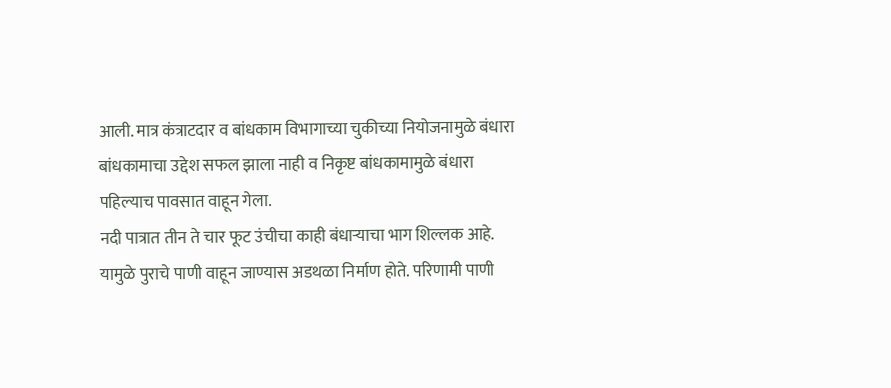आली. मात्र कंत्राटदार व बांधकाम विभागाच्या चुकीच्या नियोजनामुळे बंधारा बांधकामाचा उद्देश सफल झाला नाही व निकृष्ट बांधकामामुळे बंधारा पहिल्याच पावसात वाहून गेला.
नदी पात्रात तीन ते चार फूट उंचीचा काही बंधाऱ्याचा भाग शिल्लक आहे. यामुळे पुराचे पाणी वाहून जाण्यास अडथळा निर्माण होते. परिणामी पाणी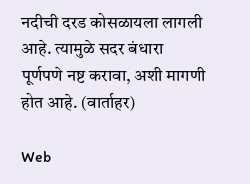नदीची दरड कोसळायला लागली आहे. त्यामुळे सदर बंधारा पूर्णपणे नष्ट करावा, अशी मागणी होत आहे. (वार्ताहर)

Web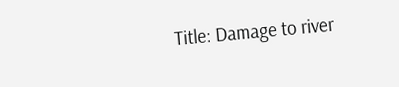Title: Damage to river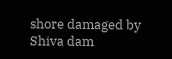shore damaged by Shiva dam